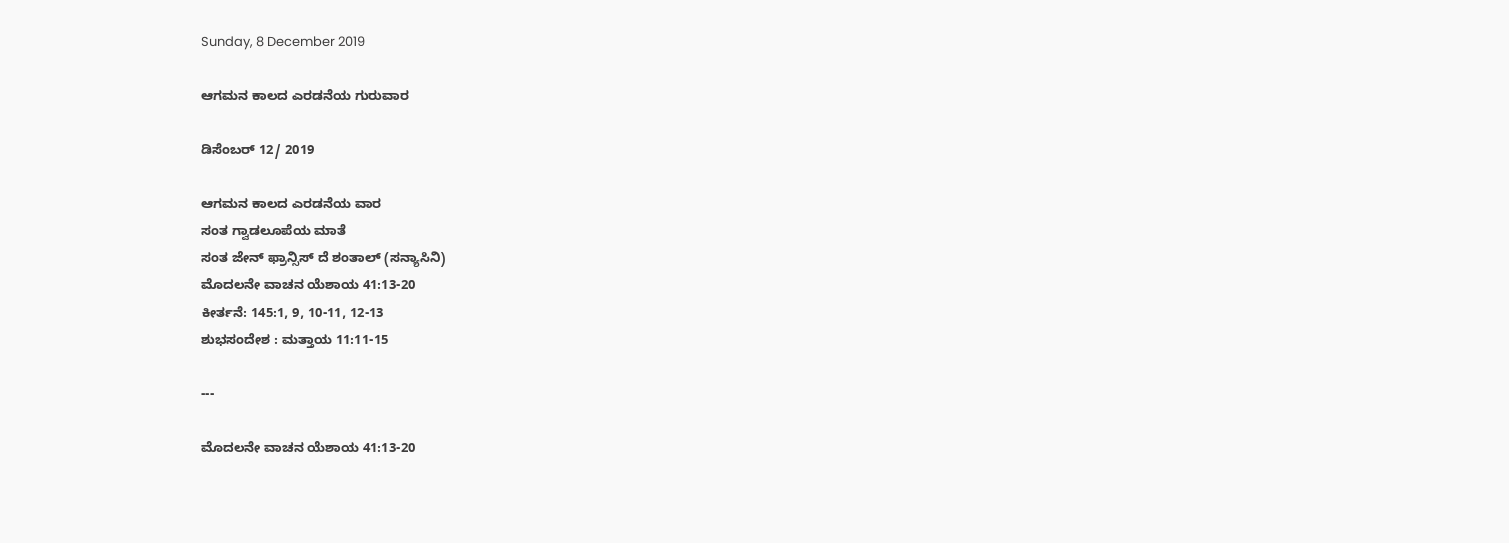Sunday, 8 December 2019

ಆಗಮನ ಕಾಲದ ಎರಡನೆಯ ಗುರುವಾರ

ಡಿಸೆಂಬರ್ 12/ 2019

ಆಗಮನ ಕಾಲದ ಎರಡನೆಯ ವಾರ
ಸಂತ ಗ್ವಾಡಲೂಪೆಯ ಮಾತೆ
ಸಂತ ಜೇನ್ ಫ್ರಾನ್ಸಿಸ್ ದೆ ಶಂತಾಲ್ (ಸನ್ಯಾಸಿನಿ)
ಮೊದಲನೇ ವಾಚನ ಯೆಶಾಯ 41:13-20
ಕೀರ್ತನೆ: 145:1, 9, 10-11, 12-13
ಶುಭಸಂದೇಶ : ಮತ್ತಾಯ 11:11-15

---

ಮೊದಲನೇ ವಾಚನ ಯೆಶಾಯ 41:13-20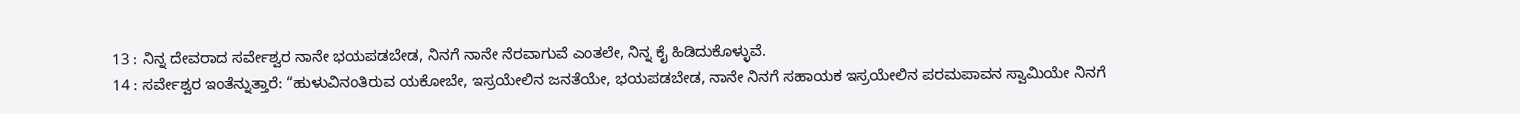13 : ನಿನ್ನ ದೇವರಾದ ಸರ್ವೇಶ್ವರ ನಾನೇ ಭಯಪಡಬೇಡ, ನಿನಗೆ ನಾನೇ ನೆರವಾಗುವೆ ಎಂತಲೇ, ನಿನ್ನ ಕೈ ಹಿಡಿದುಕೊಳ್ಳುವೆ.
14 : ಸರ್ವೇಶ್ವರ ಇಂತೆನ್ನುತ್ತಾರೆ: “ಹುಳುವಿನಂತಿರುವ ಯಕೋಬೇ, ಇಸ್ರಯೇಲಿನ ಜನತೆಯೇ, ಭಯಪಡಬೇಡ, ನಾನೇ ನಿನಗೆ ಸಹಾಯಕ ಇಸ್ರಯೇಲಿನ ಪರಮಪಾವನ ಸ್ವಾಮಿಯೇ ನಿನಗೆ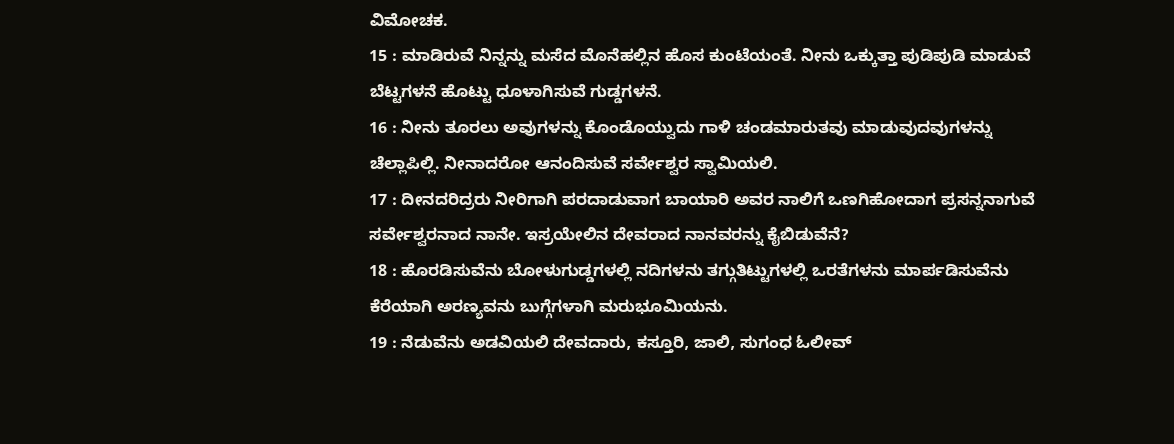ವಿಮೋಚಕ.
15 : ಮಾಡಿರುವೆ ನಿನ್ನನ್ನು ಮಸೆದ ಮೊನೆಹಲ್ಲಿನ ಹೊಸ ಕುಂಟೆಯಂತೆ. ನೀನು ಒಕ್ಕುತ್ತಾ ಪುಡಿಪುಡಿ ಮಾಡುವೆ ಬೆಟ್ಟಗಳನೆ ಹೊಟ್ಟು ಧೂಳಾಗಿಸುವೆ ಗುಡ್ಡಗಳನೆ.
16 : ನೀನು ತೂರಲು ಅವುಗಳನ್ನು ಕೊಂಡೊಯ್ವುದು ಗಾಳಿ ಚಂಡಮಾರುತವು ಮಾಡುವುದವುಗಳನ್ನು ಚೆಲ್ಲಾಪಿಲ್ಲಿ. ನೀನಾದರೋ ಆನಂದಿಸುವೆ ಸರ್ವೇಶ್ವರ ಸ್ವಾಮಿಯಲಿ.
17 : ದೀನದರಿದ್ರರು ನೀರಿಗಾಗಿ ಪರದಾಡುವಾಗ ಬಾಯಾರಿ ಅವರ ನಾಲಿಗೆ ಒಣಗಿಹೋದಾಗ ಪ್ರಸನ್ನನಾಗುವೆ ಸರ್ವೇಶ್ವರನಾದ ನಾನೇ. ಇಸ್ರಯೇಲಿನ ದೇವರಾದ ನಾನವರನ್ನು ಕೈಬಿಡುವೆನೆ?
18 : ಹೊರಡಿಸುವೆನು ಬೋಳುಗುಡ್ಡಗಳಲ್ಲಿ ನದಿಗಳನು ತಗ್ಗುತಿಟ್ಟುಗಳಲ್ಲಿ ಒರತೆಗಳನು ಮಾರ್ಪಡಿಸುವೆನು ಕೆರೆಯಾಗಿ ಅರಣ್ಯವನು ಬುಗ್ಗೆಗಳಾಗಿ ಮರುಭೂಮಿಯನು.
19 : ನೆಡುವೆನು ಅಡವಿಯಲಿ ದೇವದಾರು, ಕಸ್ತೂರಿ, ಜಾಲಿ, ಸುಗಂಧ ಓಲೀವ್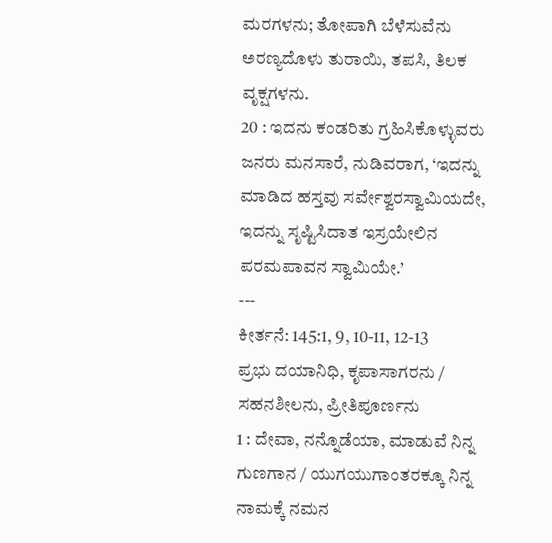ಮರಗಳನು; ತೋಪಾಗಿ ಬೆಳೆಸುವೆನು ಅರಣ್ಯದೊಳು ತುರಾಯಿ, ತಪಸಿ, ತಿಲಕ ವೃಕ್ಷಗಳನು.
20 : ಇದನು ಕಂಡರಿತು ಗ್ರಹಿಸಿಕೊಳ್ಳುವರು ಜನರು ಮನಸಾರೆ, ನುಡಿವರಾಗ, ‘ಇದನ್ನು ಮಾಡಿದ ಹಸ್ತವು ಸರ್ವೇಶ್ವರಸ್ವಾಮಿಯದೇ, ಇದನ್ನು ಸೃಷ್ಟಿಸಿದಾತ ಇಸ್ರಯೇಲಿನ ಪರಮಪಾವನ ಸ್ವಾಮಿಯೇ.’
---
ಕೀರ್ತನೆ: 145:1, 9, 10-11, 12-13
ಪ್ರಭು ದಯಾನಿಧಿ, ಕೃಪಾಸಾಗರನು / ಸಹನಶೀಲನು, ಪ್ರೀತಿಪೂರ್ಣನು
1 : ದೇವಾ, ನನ್ನೊಡೆಯಾ, ಮಾಡುವೆ ನಿನ್ನ ಗುಣಗಾನ / ಯುಗಯುಗಾಂತರಕ್ಕೂ ನಿನ್ನ ನಾಮಕ್ಕೆ ನಮನ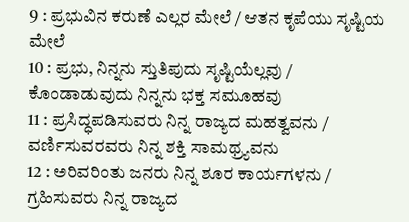9 : ಪ್ರಭುವಿನ ಕರುಣೆ ಎಲ್ಲರ ಮೇಲೆ / ಆತನ ಕೃಪೆಯು ಸೃಷ್ಟಿಯ ಮೇಲೆ
10 : ಪ್ರಭು, ನಿನ್ನನು ಸ್ತುತಿಪುದು ಸೃಷ್ಟಿಯೆಲ್ಲವು / ಕೊಂಡಾಡುವುದು ನಿನ್ನನು ಭಕ್ತ ಸಮೂಹವು
11 : ಪ್ರಸಿದ್ಧಪಡಿಸುವರು ನಿನ್ನ ರಾಜ್ಯದ ಮಹತ್ವವನು / ವರ್ಣಿಸುವರವರು ನಿನ್ನ ಶಕ್ತಿ ಸಾಮಥ್ರ್ಯವನು
12 : ಅರಿವರಿಂತು ಜನರು ನಿನ್ನ ಶೂರ ಕಾರ್ಯಗಳನು / ಗ್ರಹಿಸುವರು ನಿನ್ನ ರಾಜ್ಯದ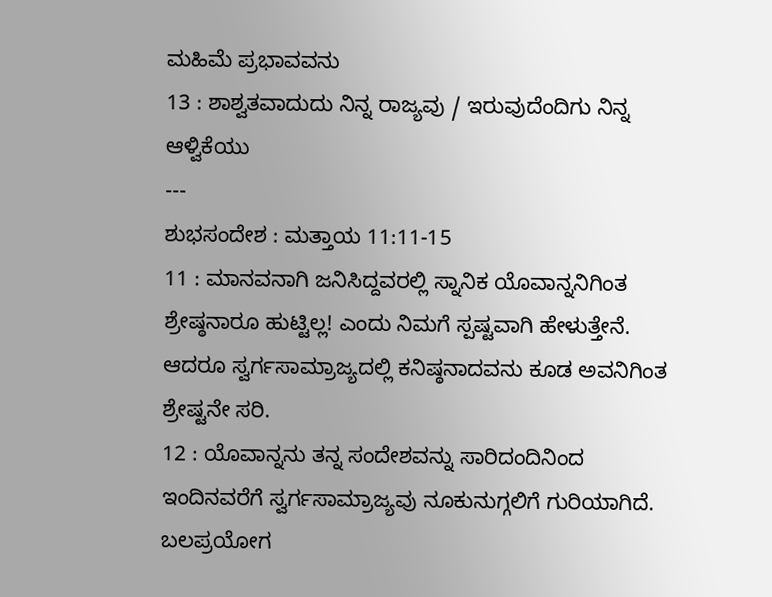ಮಹಿಮೆ ಪ್ರಭಾವವನು
13 : ಶಾಶ್ವತವಾದುದು ನಿನ್ನ ರಾಜ್ಯವು / ಇರುವುದೆಂದಿಗು ನಿನ್ನ ಆಳ್ವಿಕೆಯು
---
ಶುಭಸಂದೇಶ : ಮತ್ತಾಯ 11:11-15
11 : ಮಾನವನಾಗಿ ಜನಿಸಿದ್ದವರಲ್ಲಿ ಸ್ನಾನಿಕ ಯೊವಾನ್ನನಿಗಿಂತ ಶ್ರೇಷ್ಠನಾರೂ ಹುಟ್ಟಿಲ್ಲ! ಎಂದು ನಿಮಗೆ ಸ್ಪಷ್ಟವಾಗಿ ಹೇಳುತ್ತೇನೆ. ಆದರೂ ಸ್ವರ್ಗಸಾಮ್ರಾಜ್ಯದಲ್ಲಿ ಕನಿಷ್ಠನಾದವನು ಕೂಡ ಅವನಿಗಿಂತ ಶ್ರೇಷ್ಟನೇ ಸರಿ.
12 : ಯೊವಾನ್ನನು ತನ್ನ ಸಂದೇಶವನ್ನು ಸಾರಿದಂದಿನಿಂದ ಇಂದಿನವರೆಗೆ ಸ್ವರ್ಗಸಾಮ್ರಾಜ್ಯವು ನೂಕುನುಗ್ಗಲಿಗೆ ಗುರಿಯಾಗಿದೆ. ಬಲಪ್ರಯೋಗ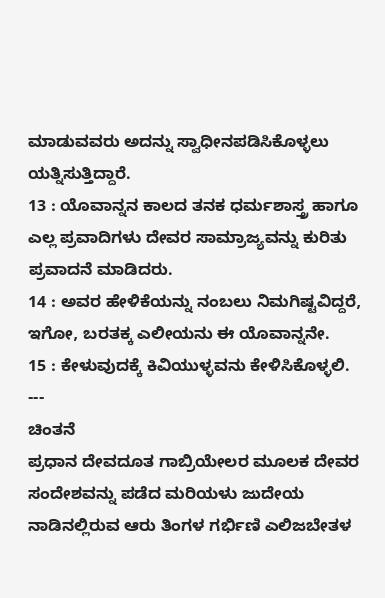ಮಾಡುವವರು ಅದನ್ನು ಸ್ವಾಧೀನಪಡಿಸಿಕೊಳ್ಳಲು ಯತ್ನಿಸುತ್ತಿದ್ದಾರೆ.
13 : ಯೊವಾನ್ನನ ಕಾಲದ ತನಕ ಧರ್ಮಶಾಸ್ತ್ರ ಹಾಗೂ ಎಲ್ಲ ಪ್ರವಾದಿಗಳು ದೇವರ ಸಾಮ್ರಾಜ್ಯವನ್ನು ಕುರಿತು ಪ್ರವಾದನೆ ಮಾಡಿದರು.
14 : ಅವರ ಹೇಳಿಕೆಯನ್ನು ನಂಬಲು ನಿಮಗಿಷ್ಟವಿದ್ದರೆ, ಇಗೋ, ಬರತಕ್ಕ ಎಲೀಯನು ಈ ಯೊವಾನ್ನನೇ.
15 : ಕೇಳುವುದಕ್ಕೆ ಕಿವಿಯುಳ್ಳವನು ಕೇಳಿಸಿಕೊಳ್ಳಲಿ.
---
ಚಿಂತನೆ
ಪ್ರಧಾನ ದೇವದೂತ ಗಾಬ್ರಿಯೇಲರ ಮೂಲಕ ದೇವರ ಸಂದೇಶವನ್ನು ಪಡೆದ ಮರಿಯಳು ಜುದೇಯ ನಾಡಿನಲ್ಲಿರುವ ಆರು ತಿಂಗಳ ಗರ್ಭಿಣಿ ಎಲಿಜಬೇತಳ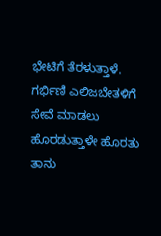ಭೇಟಿಗೆ ತೆರಳುತ್ತಾಳೆ. ಗರ್ಭಿಣಿ ಎಲಿಜಬೇತಳಿಗೆ ಸೇವೆ ಮಾಡಲು ಹೊರಡುತ್ತಾಳೇ ಹೊರತು ತಾನು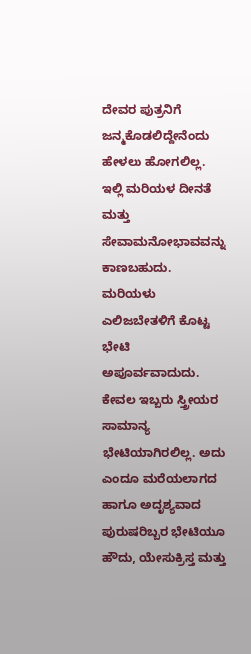ದೇವರ ಪುತ್ರನಿಗೆ ಜನ್ಮಕೊಡಲಿದ್ದೇನೆಂದು ಹೇಳಲು ಹೋಗಲಿಲ್ಲ. ಇಲ್ಲಿ ಮರಿಯಳ ದೀನತೆ ಮತ್ತು ಸೇವಾಮನೋಭಾವವನ್ನು ಕಾಣಬಹುದು. ಮರಿಯಳು ಎಲಿಜಬೇತಳಿಗೆ ಕೊಟ್ಟ ಭೇಟಿ ಅಪೂರ್ವವಾದುದು. ಕೇವಲ ಇಬ್ಬರು ಸ್ತ್ರೀಯರ ಸಾಮಾನ್ಯ ಭೇಟಿಯಾಗಿರಲಿಲ್ಲ. ಅದು ಎಂದೂ ಮರೆಯಲಾಗದ ಹಾಗೂ ಅದೃಶ್ಯವಾದ ಪುರುಷರಿಬ್ಬರ ಭೇಟಿಯೂ ಹೌದು, ಯೇಸುಕ್ರಿಸ್ತ ಮತ್ತು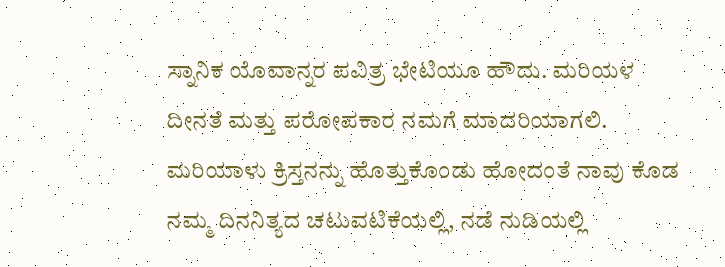ಸ್ನಾನಿಕ ಯೊವಾನ್ನರ ಪವಿತ್ರ ಭೇಟಿಯೂ ಹೌದು. ಮರಿಯಳ ದೀನತೆ ಮತ್ತು ಪರೋಪಕಾರ ನಮಗೆ ಮಾದರಿಯಾಗಲಿ. ಮರಿಯಾಳು ಕ್ರಿಸ್ತನನ್ನು ಹೊತ್ತುಕೊಂಡು ಹೋದಂತೆ ನಾವು ಕೊಡ ನಮ್ಮ ದಿನನಿತ್ಯದ ಚಟುವಟಿಕೆಯಲ್ಲಿ, ನಡೆ ನುಡಿಯಲ್ಲಿ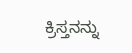ಕ್ರಿಸ್ತನನ್ನು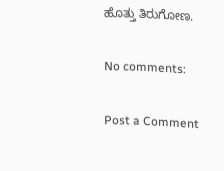ಹೊತ್ತು ತಿರುಗೋಣ.

No comments:

Post a Comment